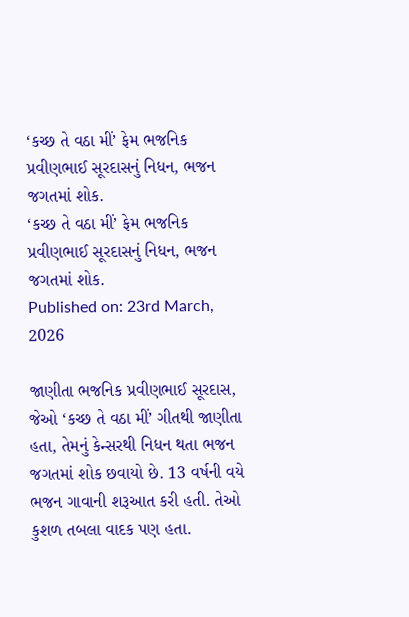‘કચ્છ તે વઠા મીં’ ફેમ ભજનિક પ્રવીણભાઈ સૂરદાસનું નિધન, ભજન જગતમાં શોક.
‘કચ્છ તે વઠા મીં’ ફેમ ભજનિક પ્રવીણભાઈ સૂરદાસનું નિધન, ભજન જગતમાં શોક.
Published on: 23rd March, 2026

જાણીતા ભજનિક પ્રવીણભાઈ સૂરદાસ, જેઓ ‘કચ્છ તે વઠા મીં’ ગીતથી જાણીતા હતા, તેમનું કેન્સરથી નિધન થતા ભજન જગતમાં શોક છવાયો છે. 13 વર્ષની વયે ભજન ગાવાની શરૂઆત કરી હતી. તેઓ કુશળ તબલા વાદક પણ હતા.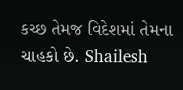કચ્છ તેમજ વિદેશમાં તેમના ચાહકો છે. Shailesh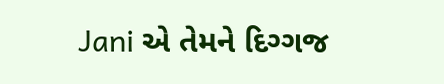Jani એ તેમને દિગ્ગજ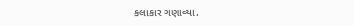કલાકાર ગણાવ્યા.